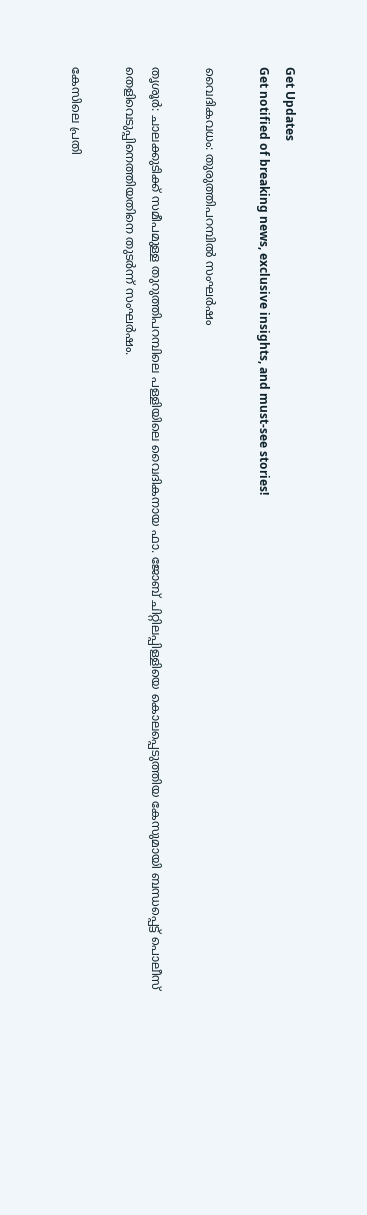Get Updates
Get notified of breaking news, exclusive insights, and must-see stories!

വൈദികവധം: തുരുത്തിപറമ്പില്‍ സംഘര്‍ഷം

തൃശൂര്‍: ചാലക്കുടിക്ക് സമീപമുള്ള തുറുത്തിപറമ്പിലെ പള്ളിയിലെ വൈദികനായ ഫാ. ജോബ് ചിറ്റിലപ്പിള്ളിയെ കൊലപ്പെടുത്തിയ കേസുമായി ബന്ധപ്പെട്ട് പൊലീസ് തെളിവെടുപ്പിനെത്തിയതിനെ തുടര്‍ന്ന് സംഘര്‍ഷം.

കേസിലെ പ്രതി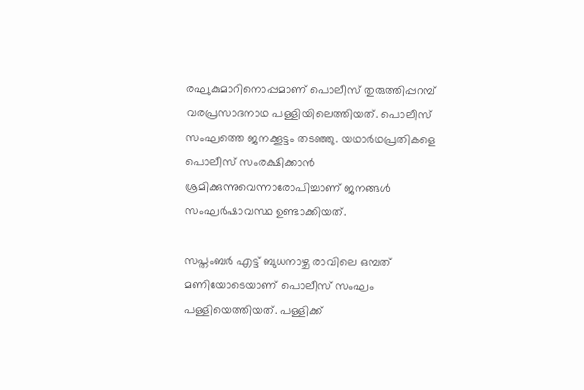രഘുകുമാറിനൊപ്പമാണ് പൊലീസ് തുരുത്തിപ്പറമ്പ് വരപ്രസാദനാഥ പള്ളിയിലെത്തിയത്. പൊലീസ് സംഘത്തെ ജനക്കൂട്ടം തടഞ്ഞു. യഥാര്‍ഥപ്രതികളെ പൊലീസ് സംരക്ഷിക്കാന്‍ ശ്രമിക്കുന്നുവെന്നാരോപിച്ചാണ് ജനങ്ങള്‍ സംഘര്‍ഷാവസ്ഥ ഉണ്ടാക്കിയത്.

സപ്തംബര്‍ എട്ട് ബുധനാഴ്ച രാവിലെ ഒമ്പത് മണിയോടെയാണ് പൊലീസ് സംഘം പള്ളിയെത്തിയത്. പള്ളിക്ക്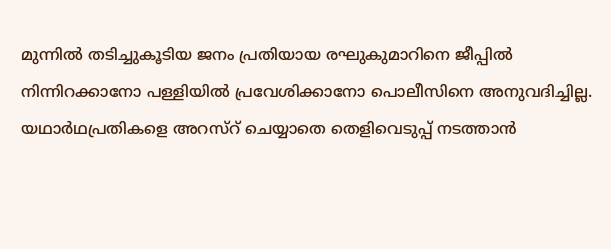മുന്നില്‍ തടിച്ചുകൂടിയ ജനം പ്രതിയായ രഘുകുമാറിനെ ജീപ്പില്‍ നിന്നിറക്കാനോ പള്ളിയില്‍ പ്രവേശിക്കാനോ പൊലീസിനെ അനുവദിച്ചില്ല. യഥാര്‍ഥപ്രതികളെ അറസ്റ് ചെയ്യാതെ തെളിവെടുപ്പ് നടത്താന്‍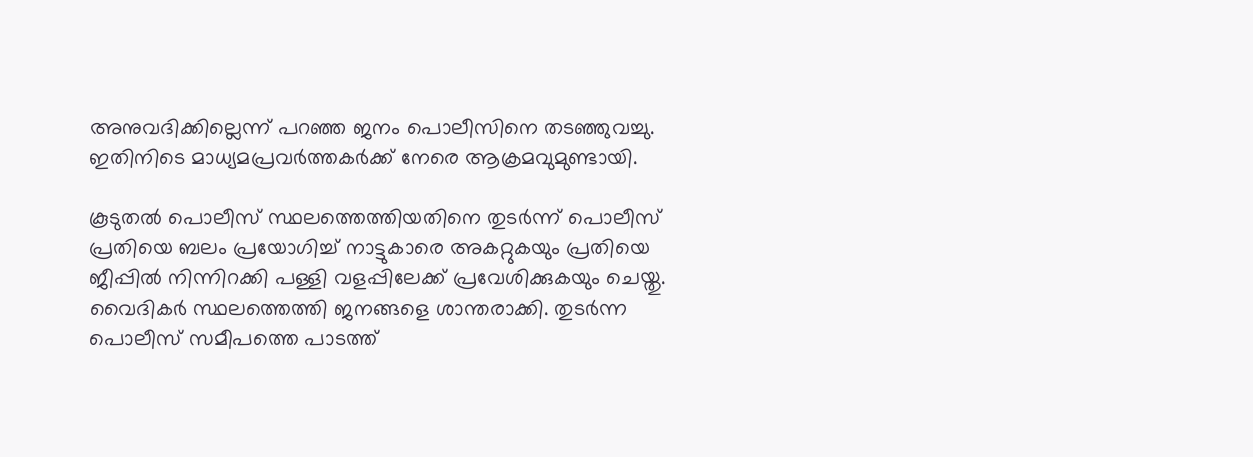അനുവദിക്കില്ലെന്ന് പറഞ്ഞ ജനം പൊലീസിനെ തടഞ്ഞുവച്ചു. ഇതിനിടെ മാധ്യമപ്രവര്‍ത്തകര്‍ക്ക് നേരെ ആക്രമവുമുണ്ടായി.

കൂടുതല്‍ പൊലീസ് സ്ഥലത്തെത്തിയതിനെ തുടര്‍ന്ന് പൊലീസ് പ്രതിയെ ബലം പ്രയോഗിച്ച് നാട്ടുകാരെ അകറ്റുകയും പ്രതിയെ ജീപ്പില്‍ നിന്നിറക്കി പള്ളി വളപ്പിലേക്ക് പ്രവേശിക്കുകയും ചെയ്തു. വൈദികര്‍ സ്ഥലത്തെത്തി ജനങ്ങളെ ശാന്തരാക്കി. തുടര്‍ന്ന പൊലീസ് സമീപത്തെ പാടത്ത്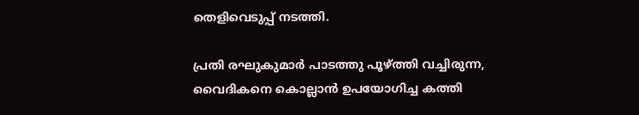തെളിവെടുപ്പ് നടത്തി.

പ്രതി രഘുകുമാര്‍ പാടത്തു പൂഴ്ത്തി വച്ചിരുന്ന, വൈദികനെ കൊല്ലാന്‍ ഉപയോഗിച്ച കത്തി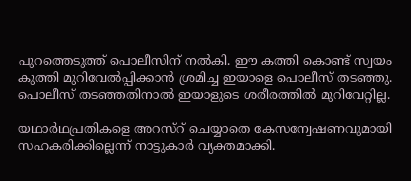പുറത്തെടുത്ത് പൊലീസിന് നല്‍കി. ഈ കത്തി കൊണ്ട് സ്വയം കുത്തി മുറിവേല്‍പ്പിക്കാന്‍ ശ്രമിച്ച ഇയാളെ പൊലീസ് തടഞ്ഞു. പൊലീസ് തടഞ്ഞതിനാല്‍ ഇയാളുടെ ശരീരത്തില്‍ മുറിവേറ്റില്ല.

യഥാര്‍ഥപ്രതികളെ അറസ്റ് ചെയ്യാതെ കേസന്വേഷണവുമായി സഹകരിക്കില്ലെന്ന് നാട്ടുകാര്‍ വ്യക്തമാക്കി.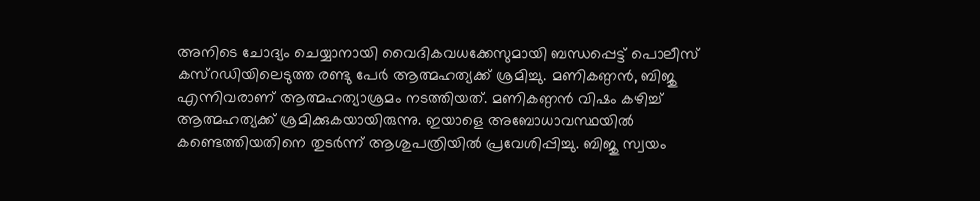അനിടെ ചോദ്യം ചെയ്യാനായി വൈദികവധക്കേസുമായി ബന്ധപ്പെട്ട് പൊലീസ് കസ്റഡിയിലെടുത്ത രണ്ടു പേര്‍ ആത്മഹത്യക്ക് ശ്രമിച്ചു. മണികണ്ഠന്‍, ബിജു എന്നിവരാണ് ആത്മഹത്യാശ്രമം നടത്തിയത്. മണികണ്ഠന്‍ വിഷം കഴിച്ച് ആത്മഹത്യക്ക് ശ്രമിക്കുകയായിരുന്നു. ഇയാളെ അബോധാവസ്ഥയില്‍ കണ്ടെത്തിയതിനെ തുടര്‍ന്ന് ആശുപത്രിയില്‍ പ്രവേശിപ്പിച്ചു. ബിജു സ്വയം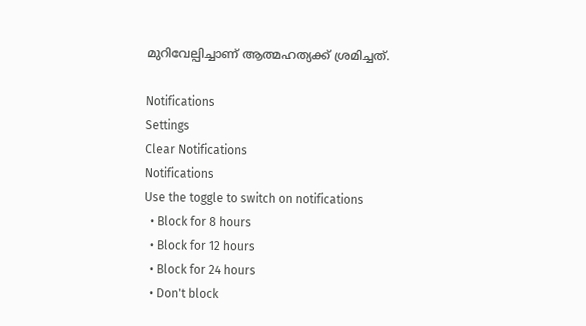മുറിവേല്പിച്ചാണ് ആത്മഹത്യക്ക് ശ്രമിച്ചത്.

Notifications
Settings
Clear Notifications
Notifications
Use the toggle to switch on notifications
  • Block for 8 hours
  • Block for 12 hours
  • Block for 24 hours
  • Don't block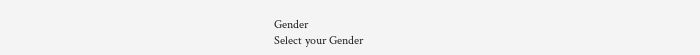Gender
Select your Gender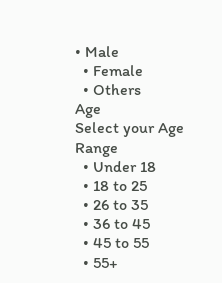• Male
  • Female
  • Others
Age
Select your Age Range
  • Under 18
  • 18 to 25
  • 26 to 35
  • 36 to 45
  • 45 to 55
  • 55+